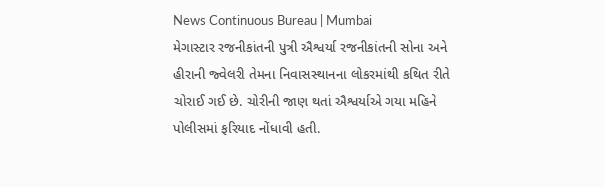News Continuous Bureau | Mumbai
મેગાસ્ટાર રજનીકાંતની પુત્રી ઐશ્વર્યા રજનીકાંતની સોના અને હીરાની જ્વેલરી તેમના નિવાસસ્થાનના લોકરમાંથી કથિત રીતે ચોરાઈ ગઈ છે. ચોરીની જાણ થતાં ઐશ્વર્યાએ ગયા મહિને પોલીસમાં ફરિયાદ નોંધાવી હતી.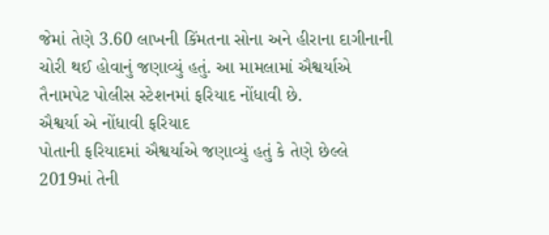જેમાં તેણે 3.60 લાખની કિંમતના સોના અને હીરાના દાગીનાની ચોરી થઈ હોવાનું જણાવ્યું હતું. આ મામલામાં ઐશ્વર્યાએ તૈનામપેટ પોલીસ સ્ટેશનમાં ફરિયાદ નોંધાવી છે.
ઐશ્વર્યા એ નોંધાવી ફરિયાદ
પોતાની ફરિયાદમાં ઐશ્વર્યાએ જણાવ્યું હતું કે તેણે છેલ્લે 2019માં તેની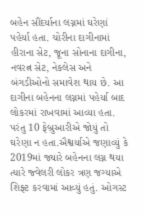બહેન સૌંદર્યાના લગ્નમાં ઘરેણાં પહેર્યા હતા. ચોરીના દાગીનામાં હીરાના સેટ, જૂના સોનાના દાગીના, નવરત્ન સેટ, નેકલેસ અને બંગડીઓનો સમાવેશ થાય છે. આ દાગીના બહેનના લગ્નમાં પહેર્યા બાદ લોકરમાં રાખવામાં આવ્યા હતા. પરંતુ 10 ફેબ્રુઆરીએ જોયું તો ઘરેણા ન હતા.ઐશ્વર્યાએ જણાવ્યું કે 2019માં જ્યારે બહેનના લગ્ન થયા ત્યારે જ્વેલરી લોકર ત્રણ જગ્યાએ શિફ્ટ કરવામાં આવ્યું હતું. ઓગસ્ટ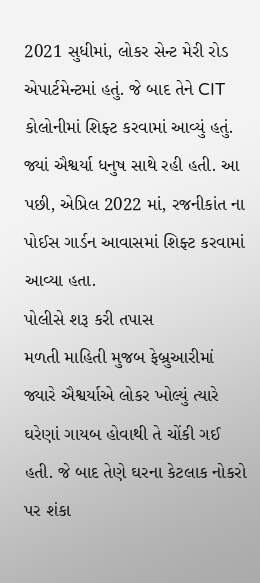2021 સુધીમાં, લોકર સેન્ટ મેરી રોડ એપાર્ટમેન્ટમાં હતું. જે બાદ તેને CIT કોલોનીમાં શિફ્ટ કરવામાં આવ્યું હતું. જ્યાં ઐશ્વર્યા ધનુષ સાથે રહી હતી. આ પછી, એપ્રિલ 2022 માં, રજનીકાંત ના પોઈસ ગાર્ડન આવાસમાં શિફ્ટ કરવામાં આવ્યા હતા.
પોલીસે શરૂ કરી તપાસ
મળતી માહિતી મુજબ ફેબ્રુઆરીમાં જ્યારે ઐશ્વર્યાએ લોકર ખોલ્યું ત્યારે ઘરેણાં ગાયબ હોવાથી તે ચોંકી ગઈ હતી. જે બાદ તેણે ઘરના કેટલાક નોકરો પર શંકા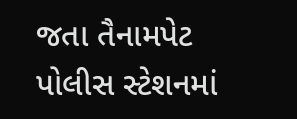જતા તૈનામપેટ પોલીસ સ્ટેશનમાં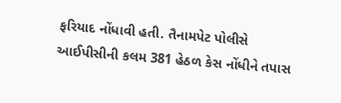ફરિયાદ નોંધાવી હતી. તૈનામપેટ પોલીસે આઈપીસીની કલમ 381 હેઠળ કેસ નોંધીને તપાસ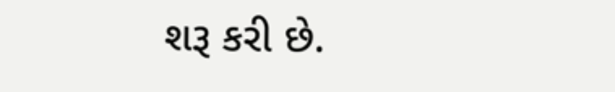શરૂ કરી છે.